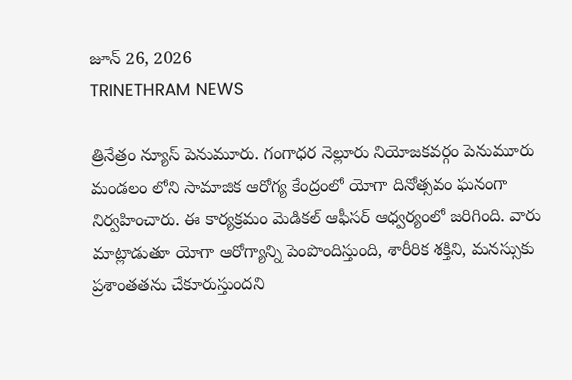జూన్ 26, 2026
TRINETHRAM NEWS

త్రినేత్రం న్యూస్ పెనుమూరు. గంగాధర నెల్లూరు నియోజకవర్గం పెనుమూరు మండలం లోని సామాజిక ఆరోగ్య కేంద్రంలో యోగా దినోత్సవం ఘనంగా నిర్వహించారు. ఈ కార్యక్రమం మెడికల్ ఆఫీసర్ ఆధ్వర్యంలో జరిగింది. వారు మాట్లాడుతూ యోగా ఆరోగ్యాన్ని పెంపొందిస్తుంది, శారీరిక శక్తిని, మనస్సుకు ప్రశాంతతను చేకూరుస్తుందని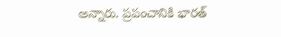అన్నారు. ప్రపంచానికి భారత్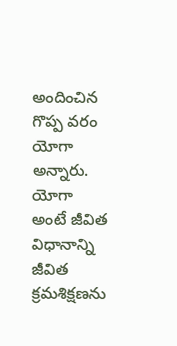అందించిన గొప్ప వరం యోగా అన్నారు. యోగా అంటే జీవిత విధానాన్ని జీవిత క్రమశిక్షణను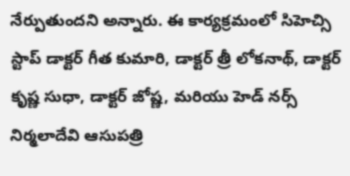నేర్పుతుందని అన్నారు. ఈ కార్యక్రమంలో సిహెచ్సి స్టాప్ డాక్టర్ గీత కుమారి, డాక్టర్ త్రీ లోకనాథ్, డాక్టర్ కృష్ణ సుధా, డాక్టర్ జోష్ణ, మరియు హెడ్ నర్స్ నిర్మలాదేవి ఆసుపత్రి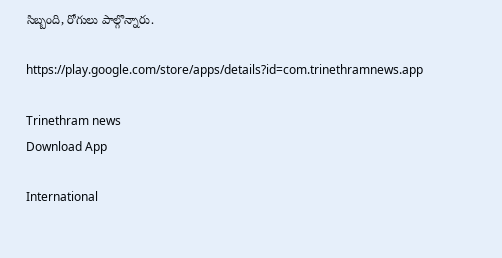సిబ్బంది, రోగులు పాల్గొన్నారు.

https://play.google.com/store/apps/details?id=com.trinethramnews.app

Trinethram news
Download App

International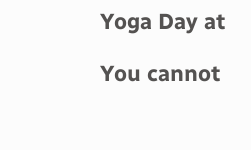Yoga Day at

You cannot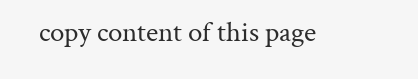copy content of this page